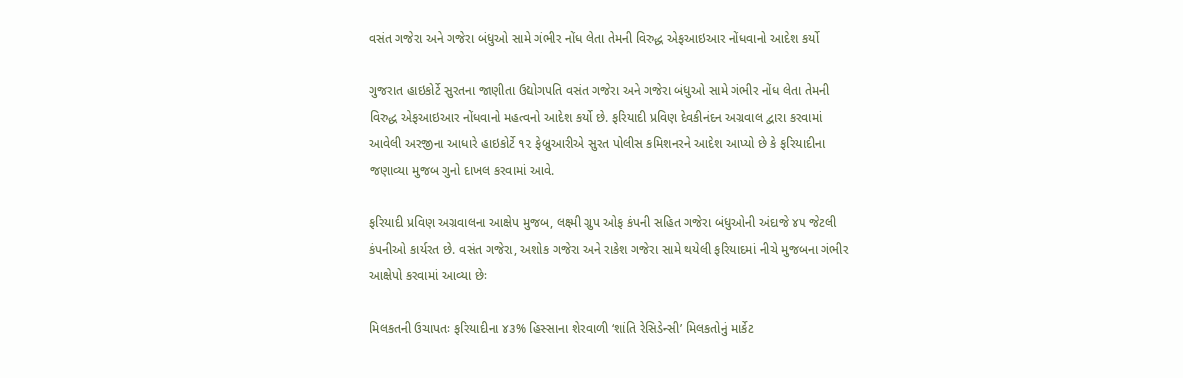વસંત ગજેરા અને ગજેરા બંધુઓ સામે ગંભીર નોંધ લેતા તેમની વિરુદ્ધ એફઆઇઆર નોંધવાનો આદેશ કર્યો

ગુજરાત હાઇકોર્ટે સુરતના જાણીતા ઉદ્યોગપતિ વસંત ગજેરા અને ગજેરા બંધુઓ સામે ગંભીર નોંધ લેતા તેમની વિરુદ્ધ એફઆઇઆર નોંધવાનો મહત્વનો આદેશ કર્યો છે. ફરિયાદી પ્રવિણ દેવકીનંદન અગ્રવાલ દ્વારા કરવામાં આવેલી અરજીના આધારે હાઇકોર્ટે ૧૨ ફેબ્રુઆરીએ સુરત પોલીસ કમિશનરને આદેશ આપ્યો છે કે ફરિયાદીના જણાવ્યા મુજબ ગુનો દાખલ કરવામાં આવે.

ફરિયાદી પ્રવિણ અગ્રવાલના આક્ષેપ મુજબ, લક્ષ્મી ગ્રુપ ઓફ કંપની સહિત ગજેરા બંધુઓની અંદાજે ૪૫ જેટલી કંપનીઓ કાર્યરત છે. વસંત ગજેરા, અશોક ગજેરા અને રાકેશ ગજેરા સામે થયેલી ફરિયાદમાં નીચે મુજબના ગંભીર આક્ષેપો કરવામાં આવ્યા છેઃ

મિલકતની ઉચાપતઃ ફરિયાદીના ૪૩% હિસ્સાના શેરવાળી ‘શાંતિ રેસિડેન્સી’ મિલકતોનું માર્કેટ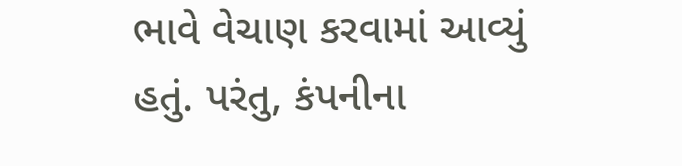ભાવે વેચાણ કરવામાં આવ્યું હતું. પરંતુ, કંપનીના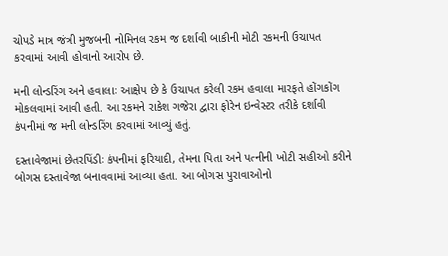ચોપડે માત્ર જંત્રી મુજબની નોમિનલ રકમ જ દર્શાવી બાકીની મોટી રકમની ઉચાપત કરવામાં આવી હોવાનો આરોપ છે.

મની લોન્ડરિંગ અને હવાલાઃ આક્ષેપ છે કે ઉચાપત કરેલી રકમ હવાલા મારફતે હોંગકોંગ મોકલવામાં આવી હતી. આ રકમને રાકેશ ગજેરા દ્વારા ફોરેન ઇન્વેસ્ટર તરીકે દર્શાવી કંપનીમાં જ મની લોન્ડરિંગ કરવામાં આવ્યું હતું.

દસ્તાવેજામાં છેતરપિંડીઃ કંપનીમાં ફરિયાદી, તેમના પિતા અને પત્નીની ખોટી સહીઓ કરીને બોગસ દસ્તાવેજા બનાવવામાં આવ્યા હતા. આ બોગસ પુરાવાઓનો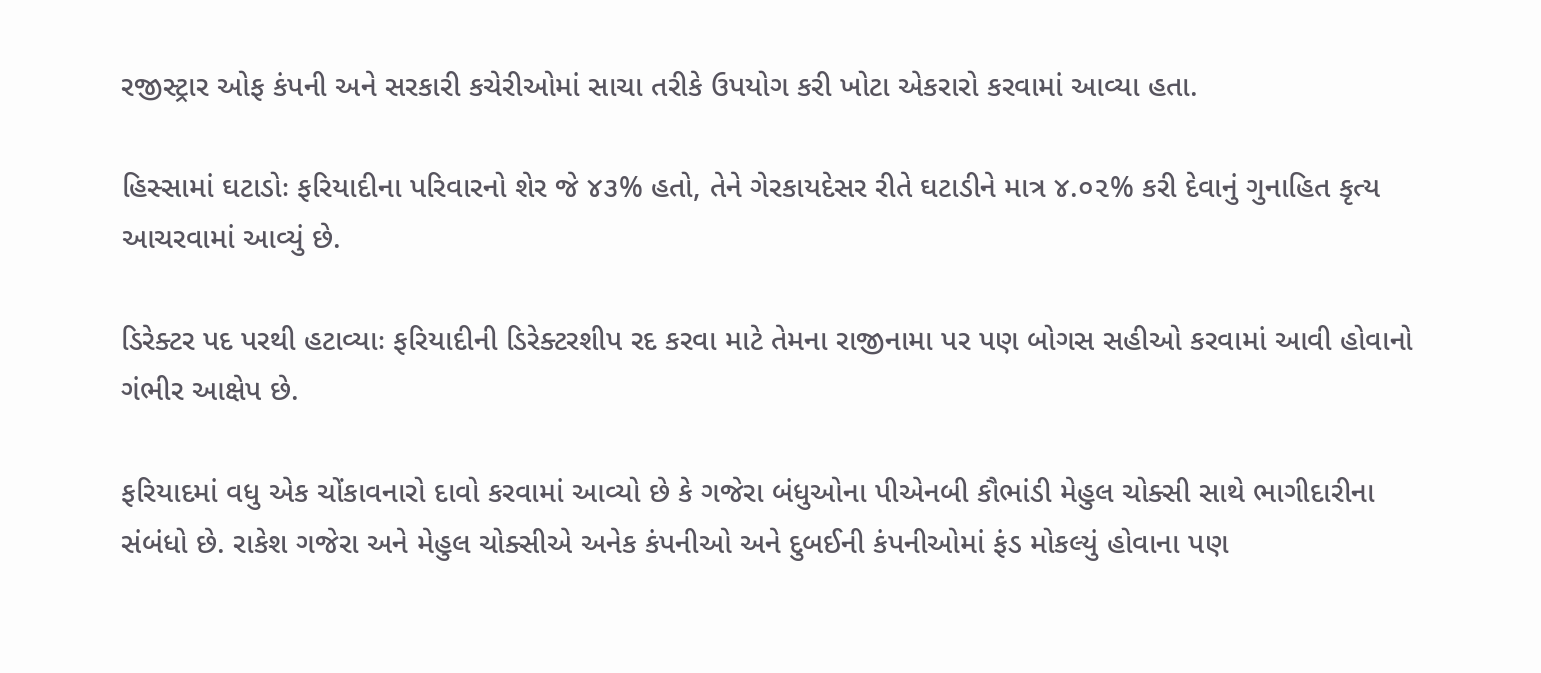રજીસ્ટ્રાર ઓફ કંપની અને સરકારી કચેરીઓમાં સાચા તરીકે ઉપયોગ કરી ખોટા એકરારો કરવામાં આવ્યા હતા.

હિસ્સામાં ઘટાડોઃ ફરિયાદીના પરિવારનો શેર જે ૪૩% હતો, તેને ગેરકાયદેસર રીતે ઘટાડીને માત્ર ૪.૦૨% કરી દેવાનું ગુનાહિત કૃત્ય આચરવામાં આવ્યું છે.

ડિરેક્ટર પદ પરથી હટાવ્યાઃ ફરિયાદીની ડિરેક્ટરશીપ રદ કરવા માટે તેમના રાજીનામા પર પણ બોગસ સહીઓ કરવામાં આવી હોવાનો ગંભીર આક્ષેપ છે.

ફરિયાદમાં વધુ એક ચોંકાવનારો દાવો કરવામાં આવ્યો છે કે ગજેરા બંધુઓના પીએનબી કૌભાંડી મેહુલ ચોક્સી સાથે ભાગીદારીના સંબંધો છે. રાકેશ ગજેરા અને મેહુલ ચોક્સીએ અનેક કંપનીઓ અને દુબઈની કંપનીઓમાં ફંડ મોકલ્યું હોવાના પણ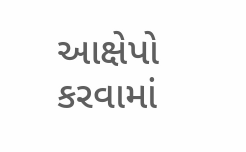આક્ષેપો કરવામાં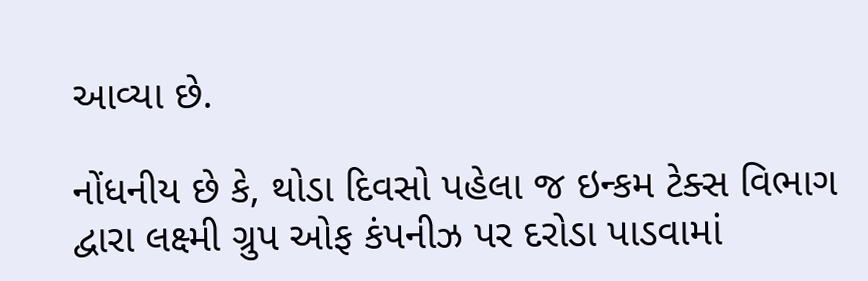આવ્યા છે.

નોંધનીય છે કે, થોડા દિવસો પહેલા જ ઇન્કમ ટેક્સ વિભાગ દ્વારા લક્ષ્મી ગ્રુપ ઓફ કંપનીઝ પર દરોડા પાડવામાં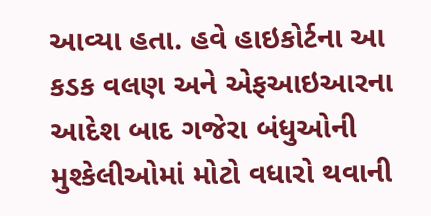આવ્યા હતા. હવે હાઇકોર્ટના આ કડક વલણ અને એફઆઇઆરના આદેશ બાદ ગજેરા બંધુઓની મુશ્કેલીઓમાં મોટો વધારો થવાની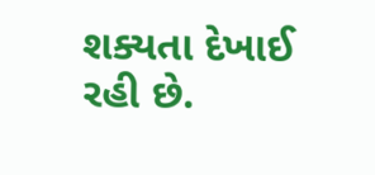શક્યતા દેખાઈ રહી છે.